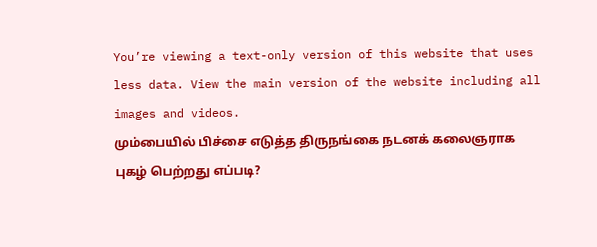You’re viewing a text-only version of this website that uses less data. View the main version of the website including all images and videos.
மும்பையில் பிச்சை எடுத்த திருநங்கை நடனக் கலைஞராக புகழ் பெற்றது எப்படி?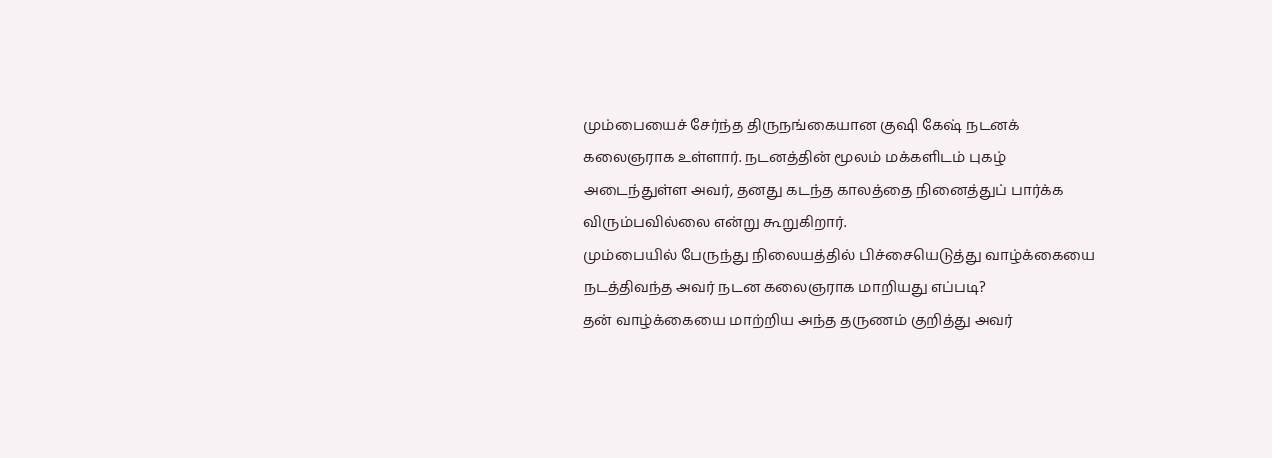மும்பையைச் சேர்ந்த திருநங்கையான குஷி கேஷ் நடனக் கலைஞராக உள்ளார். நடனத்தின் மூலம் மக்களிடம் புகழ் அடைந்துள்ள அவர், தனது கடந்த காலத்தை நினைத்துப் பார்க்க விரும்பவில்லை என்று கூறுகிறார்.
மும்பையில் பேருந்து நிலையத்தில் பிச்சையெடுத்து வாழ்க்கையை நடத்திவந்த அவர் நடன கலைஞராக மாறியது எப்படி?
தன் வாழ்க்கையை மாற்றிய அந்த தருணம் குறித்து அவர்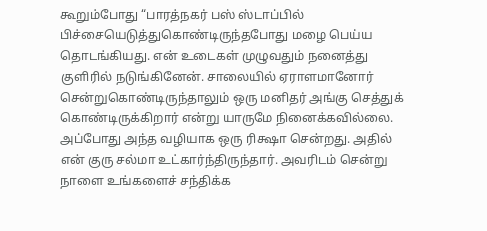கூறும்போது “பாரத்நகர் பஸ் ஸ்டாப்பில் பிச்சையெடுத்துகொண்டிருந்தபோது மழை பெய்ய தொடங்கியது. என் உடைகள் முழுவதும் நனைத்து குளிரில் நடுங்கினேன். சாலையில் ஏராளமானோர் சென்றுகொண்டிருந்தாலும் ஒரு மனிதர் அங்கு செத்துக் கொண்டிருக்கிறார் என்று யாருமே நினைக்கவில்லை.
அப்போது அந்த வழியாக ஒரு ரிக்ஷா சென்றது. அதில் என் குரு சல்மா உட்கார்ந்திருந்தார். அவரிடம் சென்று நாளை உங்களைச் சந்திக்க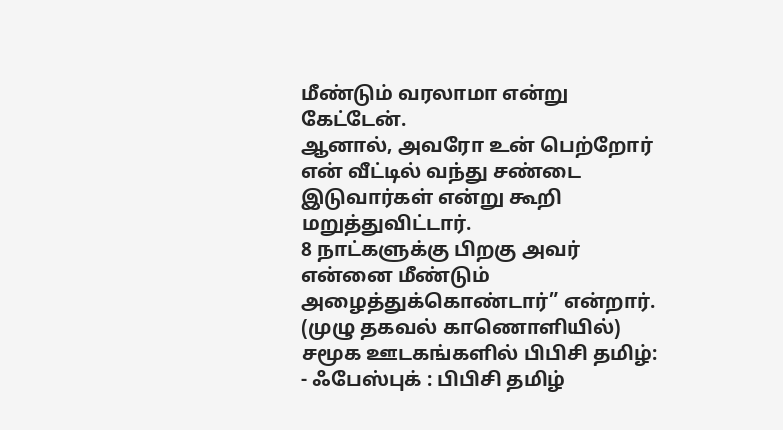மீண்டும் வரலாமா என்று கேட்டேன்.
ஆனால், அவரோ உன் பெற்றோர் என் வீட்டில் வந்து சண்டை இடுவார்கள் என்று கூறி மறுத்துவிட்டார்.
8 நாட்களுக்கு பிறகு அவர் என்னை மீண்டும் அழைத்துக்கொண்டார்” என்றார். (முழு தகவல் காணொளியில்)
சமூக ஊடகங்களில் பிபிசி தமிழ்:
- ஃபேஸ்புக் : பிபிசி தமிழ்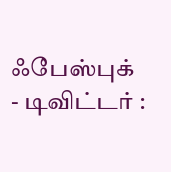ஃபேஸ்புக்
- டிவிட்டர் :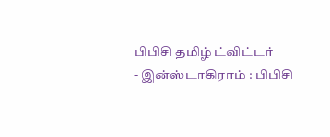பிபிசி தமிழ் ட்விட்டர்
- இன்ஸ்டாகிராம் : பிபிசி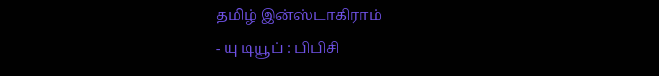தமிழ் இன்ஸ்டாகிராம்
- யு டியூப் : பிபிசி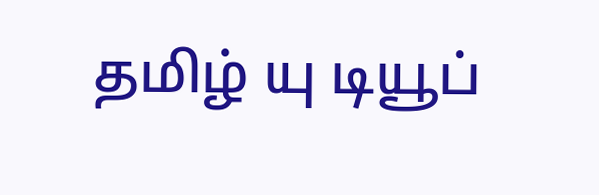தமிழ் யு டியூப்